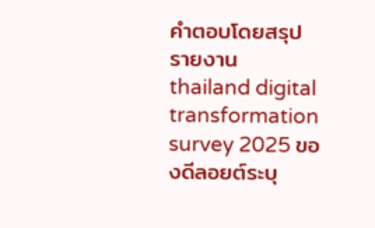คำตอบโดยสรุป
รายงาน thailand digital transformation survey 2025 ของดีลอยต์ระบุ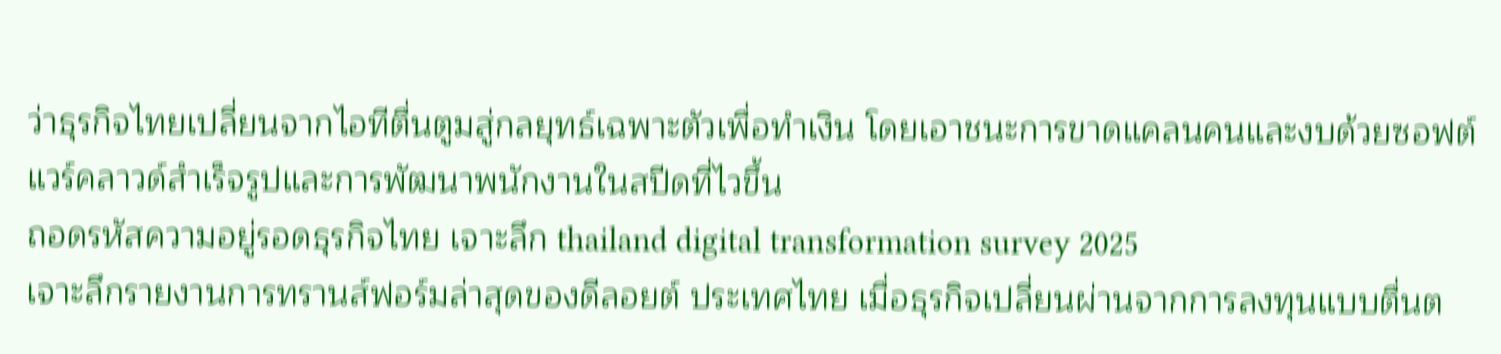ว่าธุรกิจไทยเปลี่ยนจากไอทีตื่นตูมสู่กลยุทธ์เฉพาะตัวเพื่อทำเงิน โดยเอาชนะการขาดแคลนคนและงบด้วยซอฟต์แวร์คลาวด์สำเร็จรูปและการพัฒนาพนักงานในสปีดที่ไวขึ้น
ถอดรหัสความอยู่รอดธุรกิจไทย เจาะลึก thailand digital transformation survey 2025
เจาะลึกรายงานการทรานส์ฟอร์มล่าสุดของดีลอยต์ ประเทศไทย เมื่อธุรกิจเปลี่ยนผ่านจากการลงทุนแบบตื่นต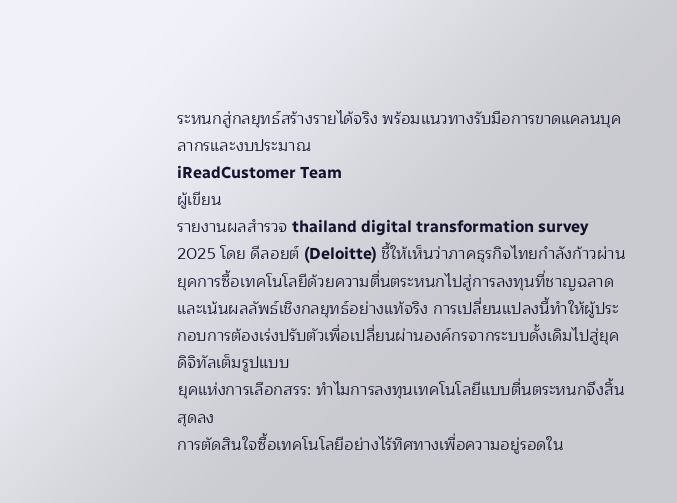ระหนกสู่กลยุทธ์สร้างรายได้จริง พร้อมแนวทางรับมือการขาดแคลนบุคลากรและงบประมาณ
iReadCustomer Team
ผู้เขียน
รายงานผลสำรวจ thailand digital transformation survey 2025 โดย ดีลอยต์ (Deloitte) ชี้ให้เห็นว่าภาคธุรกิจไทยกำลังก้าวผ่านยุคการซื้อเทคโนโลยีด้วยความตื่นตระหนกไปสู่การลงทุนที่ชาญฉลาดและเน้นผลลัพธ์เชิงกลยุทธ์อย่างแท้จริง การเปลี่ยนแปลงนี้ทำให้ผู้ประกอบการต้องเร่งปรับตัวเพื่อเปลี่ยนผ่านองค์กรจากระบบดั้งเดิมไปสู่ยุคดิจิทัลเต็มรูปแบบ
ยุคแห่งการเลือกสรร: ทำไมการลงทุนเทคโนโลยีแบบตื่นตระหนกจึงสิ้นสุดลง
การตัดสินใจซื้อเทคโนโลยีอย่างไร้ทิศทางเพื่อความอยู่รอดใน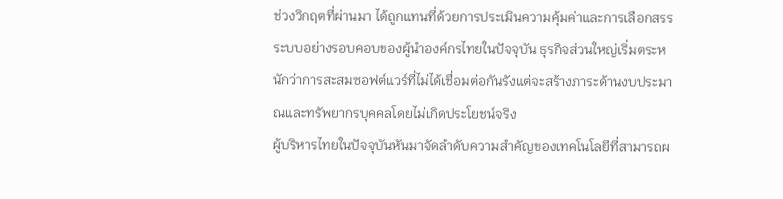ช่วงวิกฤตที่ผ่านมา ได้ถูกแทนที่ด้วยการประเมินความคุ้มค่าและการเลือกสรรระบบอย่างรอบคอบของผู้นำองค์กรไทยในปัจจุบัน ธุรกิจส่วนใหญ่เริ่มตระหนักว่าการสะสมซอฟต์แวร์ที่ไม่ได้เชื่อมต่อกันรังแต่จะสร้างภาระด้านงบประมาณและทรัพยากรบุคคลโดยไม่เกิดประโยชน์จริง
ผู้บริหารไทยในปัจจุบันหันมาจัดลำดับความสำคัญของเทคโนโลยีที่สามารถผ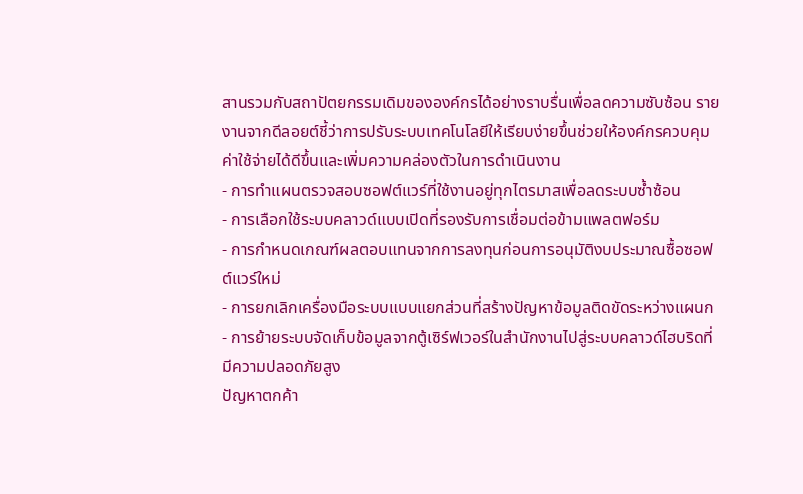สานรวมกับสถาปัตยกรรมเดิมขององค์กรได้อย่างราบรื่นเพื่อลดความซับซ้อน รายงานจากดีลอยต์ชี้ว่าการปรับระบบเทคโนโลยีให้เรียบง่ายขึ้นช่วยให้องค์กรควบคุมค่าใช้จ่ายได้ดีขึ้นและเพิ่มความคล่องตัวในการดำเนินงาน
- การทำแผนตรวจสอบซอฟต์แวร์ที่ใช้งานอยู่ทุกไตรมาสเพื่อลดระบบซ้ำซ้อน
- การเลือกใช้ระบบคลาวด์แบบเปิดที่รองรับการเชื่อมต่อข้ามแพลตฟอร์ม
- การกำหนดเกณฑ์ผลตอบแทนจากการลงทุนก่อนการอนุมัติงบประมาณซื้อซอฟต์แวร์ใหม่
- การยกเลิกเครื่องมือระบบแบบแยกส่วนที่สร้างปัญหาข้อมูลติดขัดระหว่างแผนก
- การย้ายระบบจัดเก็บข้อมูลจากตู้เซิร์ฟเวอร์ในสำนักงานไปสู่ระบบคลาวด์ไฮบริดที่มีความปลอดภัยสูง
ปัญหาตกค้า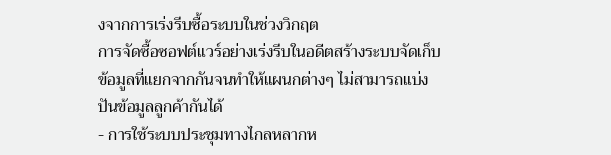งจากการเร่งรีบซื้อระบบในช่วงวิกฤต
การจัดซื้อซอฟต์แวร์อย่างเร่งรีบในอดีตสร้างระบบจัดเก็บข้อมูลที่แยกจากกันจนทำให้แผนกต่างๆ ไม่สามารถแบ่งปันข้อมูลลูกค้ากันได้
- การใช้ระบบประชุมทางไกลหลากห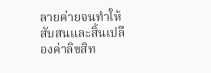ลายค่ายจนทำให้สับสนและสิ้นเปลืองค่าลิขสิท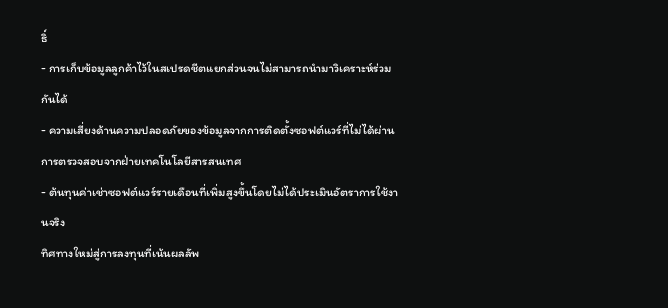ธิ์
- การเก็บข้อมูลลูกค้าไว้ในสเปรดชีตแยกส่วนจนไม่สามารถนำมาวิเคราะห์ร่วมกันได้
- ความเสี่ยงด้านความปลอดภัยของข้อมูลจากการติดตั้งซอฟต์แวร์ที่ไม่ได้ผ่านการตรวจสอบจากฝ่ายเทคโนโลยีสารสนเทศ
- ต้นทุนค่าเช่าซอฟต์แวร์รายเดือนที่เพิ่มสูงขึ้นโดยไม่ได้ประเมินอัตราการใช้งานจริง
ทิศทางใหม่สู่การลงทุนที่เน้นผลลัพ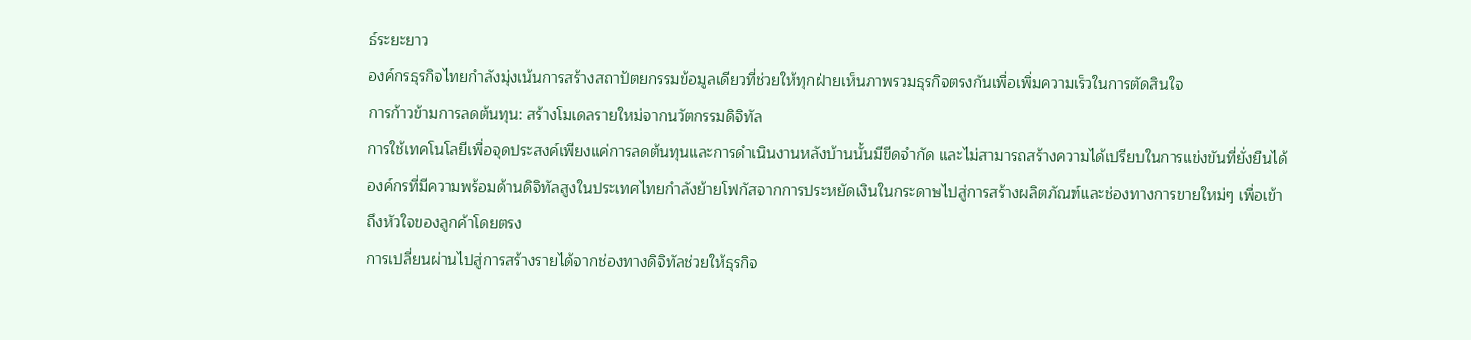ธ์ระยะยาว
องค์กรธุรกิจไทยกำลังมุ่งเน้นการสร้างสถาปัตยกรรมข้อมูลเดียวที่ช่วยให้ทุกฝ่ายเห็นภาพรวมธุรกิจตรงกันเพื่อเพิ่มความเร็วในการตัดสินใจ
การก้าวข้ามการลดต้นทุน: สร้างโมเดลรายใหม่จากนวัตกรรมดิจิทัล
การใช้เทคโนโลยีเพื่อจุดประสงค์เพียงแค่การลดต้นทุนและการดำเนินงานหลังบ้านนั้นมีขีดจำกัด และไม่สามารถสร้างความได้เปรียบในการแข่งขันที่ยั่งยืนได้ องค์กรที่มีความพร้อมด้านดิจิทัลสูงในประเทศไทยกำลังย้ายโฟกัสจากการประหยัดเงินในกระดาษไปสู่การสร้างผลิตภัณฑ์และช่องทางการขายใหม่ๆ เพื่อเข้าถึงหัวใจของลูกค้าโดยตรง
การเปลี่ยนผ่านไปสู่การสร้างรายได้จากช่องทางดิจิทัลช่วยให้ธุรกิจ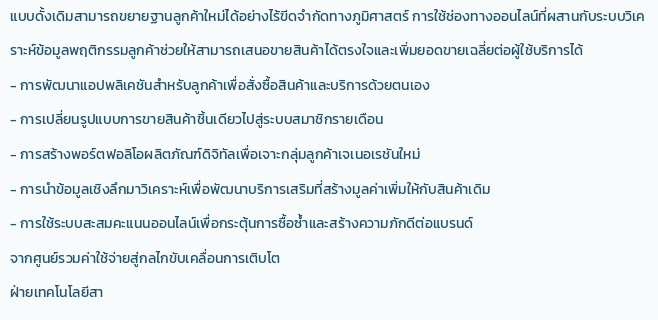แบบดั้งเดิมสามารถขยายฐานลูกค้าใหม่ได้อย่างไร้ขีดจำกัดทางภูมิศาสตร์ การใช้ช่องทางออนไลน์ที่ผสานกับระบบวิเคราะห์ข้อมูลพฤติกรรมลูกค้าช่วยให้สามารถเสนอขายสินค้าได้ตรงใจและเพิ่มยอดขายเฉลี่ยต่อผู้ใช้บริการได้
- การพัฒนาแอปพลิเคชันสำหรับลูกค้าเพื่อสั่งซื้อสินค้าและบริการด้วยตนเอง
- การเปลี่ยนรูปแบบการขายสินค้าชิ้นเดียวไปสู่ระบบสมาชิกรายเดือน
- การสร้างพอร์ตฟอลิโอผลิตภัณฑ์ดิจิทัลเพื่อเจาะกลุ่มลูกค้าเจเนอเรชันใหม่
- การนำข้อมูลเชิงลึกมาวิเคราะห์เพื่อพัฒนาบริการเสริมที่สร้างมูลค่าเพิ่มให้กับสินค้าเดิม
- การใช้ระบบสะสมคะแนนออนไลน์เพื่อกระตุ้นการซื้อซ้ำและสร้างความภักดีต่อแบรนด์
จากศูนย์รวมค่าใช้จ่ายสู่กลไกขับเคลื่อนการเติบโต
ฝ่ายเทคโนโลยีสา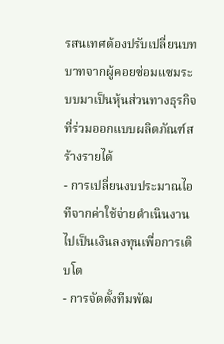รสนเทศต้องปรับเปลี่ยนบทบาทจากผู้คอยซ่อมแซมระบบมาเป็นหุ้นส่วนทางธุรกิจที่ร่วมออกแบบผลิตภัณฑ์สร้างรายได้
- การเปลี่ยนงบประมาณไอทีจากค่าใช้จ่ายดำเนินงานไปเป็นเงินลงทุนเพื่อการเติบโต
- การจัดตั้งทีมพัฒ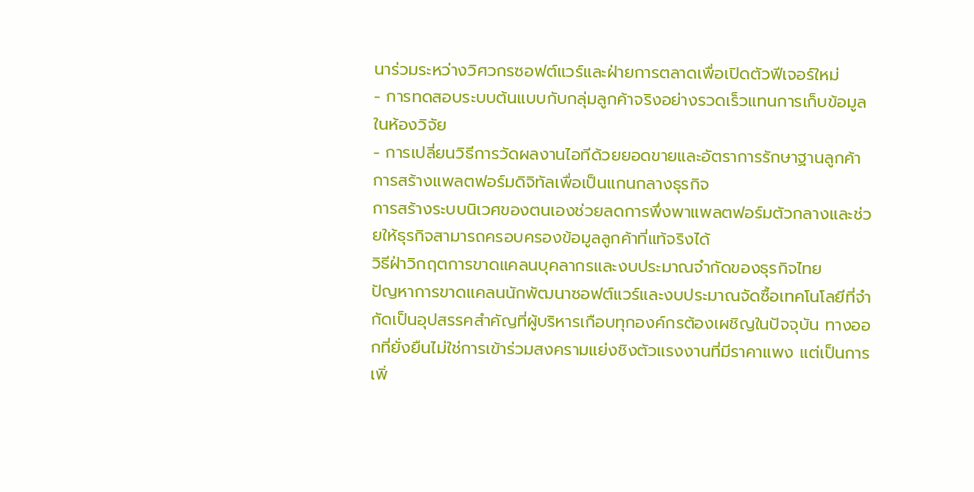นาร่วมระหว่างวิศวกรซอฟต์แวร์และฝ่ายการตลาดเพื่อเปิดตัวฟีเจอร์ใหม่
- การทดสอบระบบต้นแบบกับกลุ่มลูกค้าจริงอย่างรวดเร็วแทนการเก็บข้อมูลในห้องวิจัย
- การเปลี่ยนวิธีการวัดผลงานไอทีด้วยยอดขายและอัตราการรักษาฐานลูกค้า
การสร้างแพลตฟอร์มดิจิทัลเพื่อเป็นแกนกลางธุรกิจ
การสร้างระบบนิเวศของตนเองช่วยลดการพึ่งพาแพลตฟอร์มตัวกลางและช่วยให้ธุรกิจสามารถครอบครองข้อมูลลูกค้าที่แท้จริงได้
วิธีฝ่าวิกฤตการขาดแคลนบุคลากรและงบประมาณจำกัดของธุรกิจไทย
ปัญหาการขาดแคลนนักพัฒนาซอฟต์แวร์และงบประมาณจัดซื้อเทคโนโลยีที่จำกัดเป็นอุปสรรคสำคัญที่ผู้บริหารเกือบทุกองค์กรต้องเผชิญในปัจจุบัน ทางออกที่ยั่งยืนไม่ใช่การเข้าร่วมสงครามแย่งชิงตัวแรงงานที่มีราคาแพง แต่เป็นการเพิ่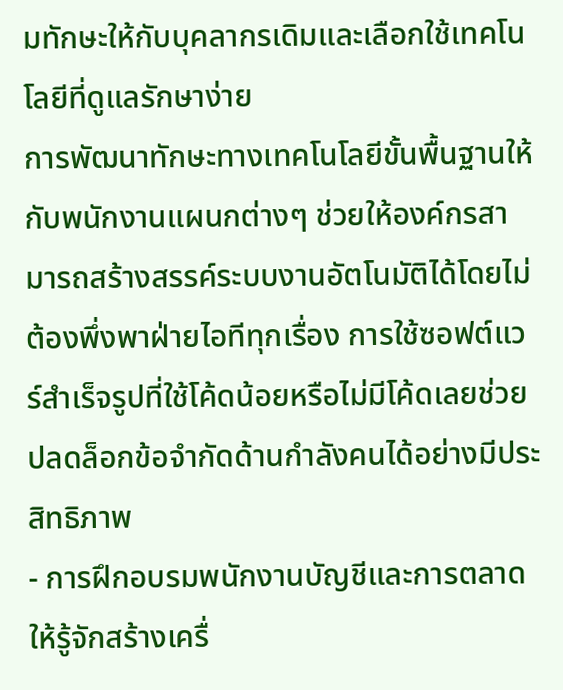มทักษะให้กับบุคลากรเดิมและเลือกใช้เทคโนโลยีที่ดูแลรักษาง่าย
การพัฒนาทักษะทางเทคโนโลยีขั้นพื้นฐานให้กับพนักงานแผนกต่างๆ ช่วยให้องค์กรสามารถสร้างสรรค์ระบบงานอัตโนมัติได้โดยไม่ต้องพึ่งพาฝ่ายไอทีทุกเรื่อง การใช้ซอฟต์แวร์สำเร็จรูปที่ใช้โค้ดน้อยหรือไม่มีโค้ดเลยช่วยปลดล็อกข้อจำกัดด้านกำลังคนได้อย่างมีประสิทธิภาพ
- การฝึกอบรมพนักงานบัญชีและการตลาดให้รู้จักสร้างเครื่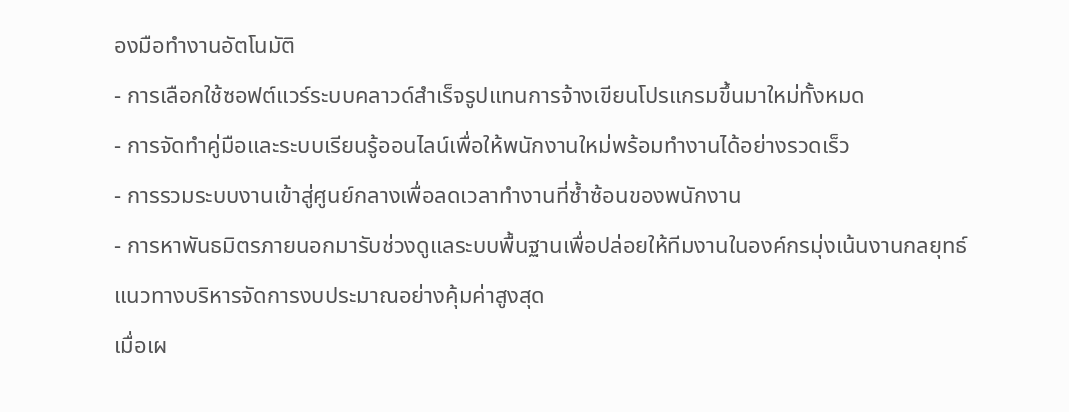องมือทำงานอัตโนมัติ
- การเลือกใช้ซอฟต์แวร์ระบบคลาวด์สำเร็จรูปแทนการจ้างเขียนโปรแกรมขึ้นมาใหม่ทั้งหมด
- การจัดทำคู่มือและระบบเรียนรู้ออนไลน์เพื่อให้พนักงานใหม่พร้อมทำงานได้อย่างรวดเร็ว
- การรวมระบบงานเข้าสู่ศูนย์กลางเพื่อลดเวลาทำงานที่ซ้ำซ้อนของพนักงาน
- การหาพันธมิตรภายนอกมารับช่วงดูแลระบบพื้นฐานเพื่อปล่อยให้ทีมงานในองค์กรมุ่งเน้นงานกลยุทธ์
แนวทางบริหารจัดการงบประมาณอย่างคุ้มค่าสูงสุด
เมื่อเผ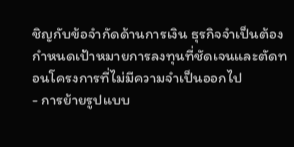ชิญกับข้อจำกัดด้านการเงิน ธุรกิจจำเป็นต้องกำหนดเป้าหมายการลงทุนที่ชัดเจนและตัดทอนโครงการที่ไม่มีความจำเป็นออกไป
- การย้ายรูปแบบ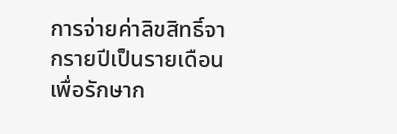การจ่ายค่าลิขสิทธิ์จากรายปีเป็นรายเดือนเพื่อรักษาก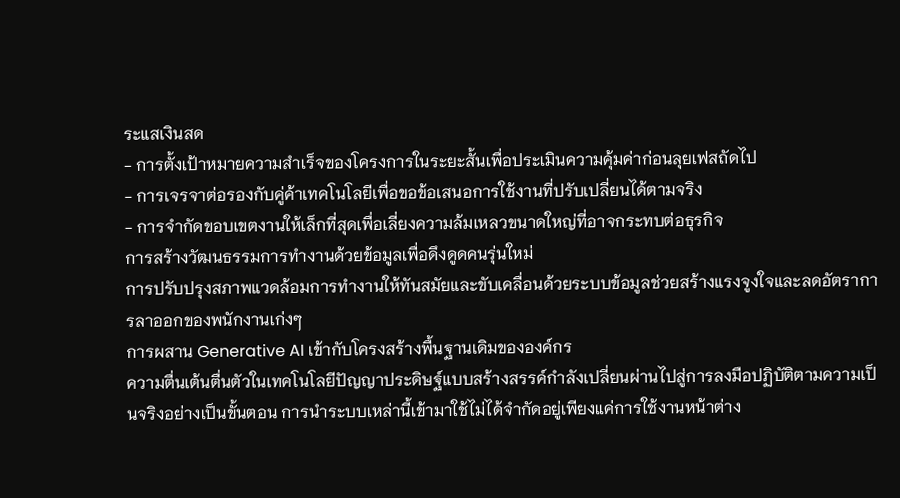ระแสเงินสด
- การตั้งเป้าหมายความสำเร็จของโครงการในระยะสั้นเพื่อประเมินความคุ้มค่าก่อนลุยเฟสถัดไป
- การเจรจาต่อรองกับคู่ค้าเทคโนโลยีเพื่อขอข้อเสนอการใช้งานที่ปรับเปลี่ยนได้ตามจริง
- การจำกัดขอบเขตงานให้เล็กที่สุดเพื่อเลี่ยงความล้มเหลวขนาดใหญ่ที่อาจกระทบต่อธุรกิจ
การสร้างวัฒนธรรมการทำงานด้วยข้อมูลเพื่อดึงดูดคนรุ่นใหม่
การปรับปรุงสภาพแวดล้อมการทำงานให้ทันสมัยและขับเคลื่อนด้วยระบบข้อมูลช่วยสร้างแรงจูงใจและลดอัตราการลาออกของพนักงานเก่งๆ
การผสาน Generative AI เข้ากับโครงสร้างพื้นฐานเดิมขององค์กร
ความตื่นเต้นตื่นตัวในเทคโนโลยีปัญญาประดิษฐ์แบบสร้างสรรค์กำลังเปลี่ยนผ่านไปสู่การลงมือปฏิบัติตามความเป็นจริงอย่างเป็นขั้นตอน การนำระบบเหล่านี้เข้ามาใช้ไม่ได้จำกัดอยู่เพียงแค่การใช้งานหน้าต่าง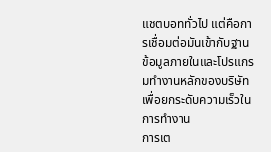แชตบอททั่วไป แต่คือการเชื่อมต่อมันเข้ากับฐานข้อมูลภายในและโปรแกรมทำงานหลักของบริษัทเพื่อยกระดับความเร็วในการทำงาน
การเต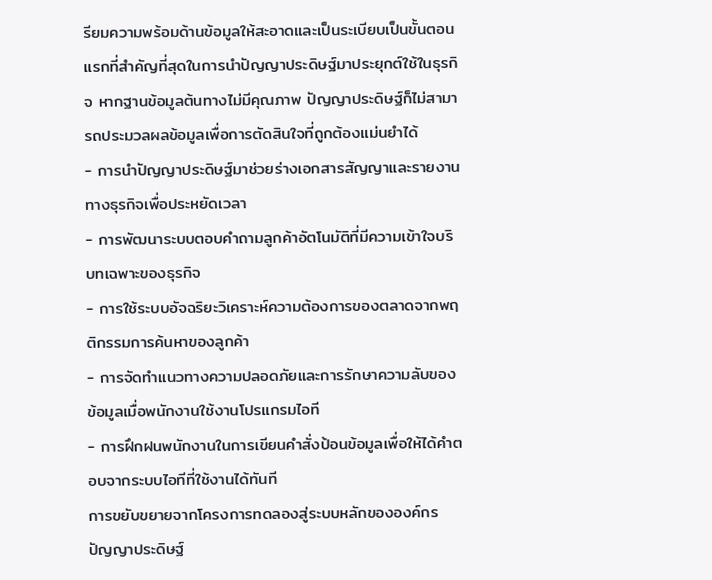รียมความพร้อมด้านข้อมูลให้สะอาดและเป็นระเบียบเป็นขั้นตอนแรกที่สำคัญที่สุดในการนำปัญญาประดิษฐ์มาประยุกต์ใช้ในธุรกิจ หากฐานข้อมูลต้นทางไม่มีคุณภาพ ปัญญาประดิษฐ์ก็ไม่สามารถประมวลผลข้อมูลเพื่อการตัดสินใจที่ถูกต้องแม่นยำได้
- การนำปัญญาประดิษฐ์มาช่วยร่างเอกสารสัญญาและรายงานทางธุรกิจเพื่อประหยัดเวลา
- การพัฒนาระบบตอบคำถามลูกค้าอัตโนมัติที่มีความเข้าใจบริบทเฉพาะของธุรกิจ
- การใช้ระบบอัจฉริยะวิเคราะห์ความต้องการของตลาดจากพฤติกรรมการค้นหาของลูกค้า
- การจัดทำแนวทางความปลอดภัยและการรักษาความลับของข้อมูลเมื่อพนักงานใช้งานโปรแกรมไอที
- การฝึกฝนพนักงานในการเขียนคำสั่งป้อนข้อมูลเพื่อให้ได้คำตอบจากระบบไอทีที่ใช้งานได้ทันที
การขยับขยายจากโครงการทดลองสู่ระบบหลักขององค์กร
ปัญญาประดิษฐ์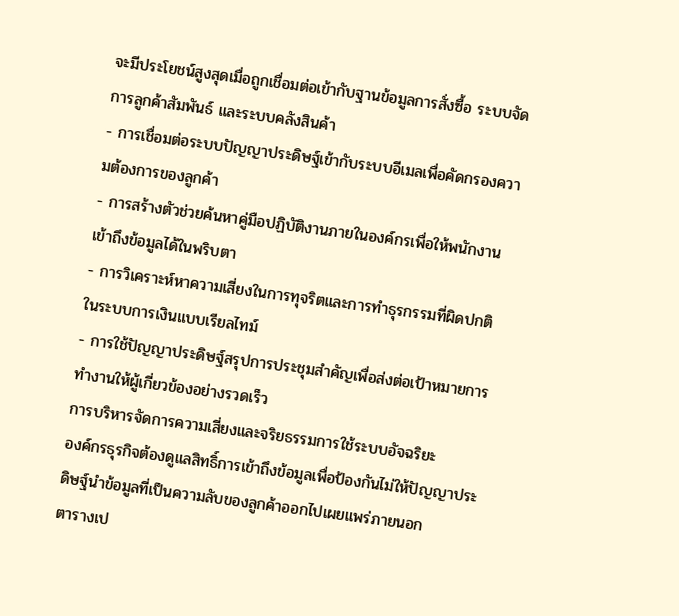จะมีประโยชน์สูงสุดเมื่อถูกเชื่อมต่อเข้ากับฐานข้อมูลการสั่งซื้อ ระบบจัดการลูกค้าสัมพันธ์ และระบบคลังสินค้า
- การเชื่อมต่อระบบปัญญาประดิษฐ์เข้ากับระบบอีเมลเพื่อคัดกรองความต้องการของลูกค้า
- การสร้างตัวช่วยค้นหาคู่มือปฏิบัติงานภายในองค์กรเพื่อให้พนักงานเข้าถึงข้อมูลได้ในพริบตา
- การวิเคราะห์หาความเสี่ยงในการทุจริตและการทำธุรกรรมที่ผิดปกติในระบบการเงินแบบเรียลไทม์
- การใช้ปัญญาประดิษฐ์สรุปการประชุมสำคัญเพื่อส่งต่อเป้าหมายการทำงานให้ผู้เกี่ยวข้องอย่างรวดเร็ว
การบริหารจัดการความเสี่ยงและจริยธรรมการใช้ระบบอัจฉริยะ
องค์กรธุรกิจต้องดูแลสิทธิ์การเข้าถึงข้อมูลเพื่อป้องกันไม่ให้ปัญญาประดิษฐ์นำข้อมูลที่เป็นความลับของลูกค้าออกไปเผยแพร่ภายนอก
ตารางเป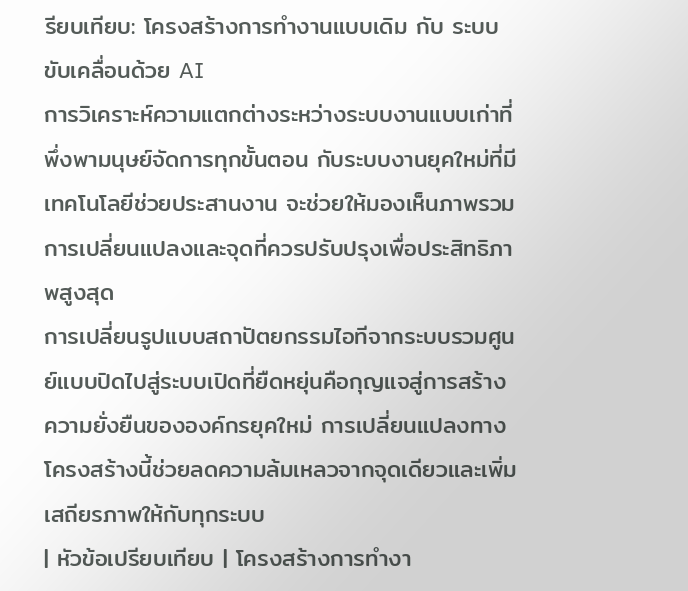รียบเทียบ: โครงสร้างการทำงานแบบเดิม กับ ระบบขับเคลื่อนด้วย AI
การวิเคราะห์ความแตกต่างระหว่างระบบงานแบบเก่าที่พึ่งพามนุษย์จัดการทุกขั้นตอน กับระบบงานยุคใหม่ที่มีเทคโนโลยีช่วยประสานงาน จะช่วยให้มองเห็นภาพรวมการเปลี่ยนแปลงและจุดที่ควรปรับปรุงเพื่อประสิทธิภาพสูงสุด
การเปลี่ยนรูปแบบสถาปัตยกรรมไอทีจากระบบรวมศูนย์แบบปิดไปสู่ระบบเปิดที่ยืดหยุ่นคือกุญแจสู่การสร้างความยั่งยืนขององค์กรยุคใหม่ การเปลี่ยนแปลงทางโครงสร้างนี้ช่วยลดความล้มเหลวจากจุดเดียวและเพิ่มเสถียรภาพให้กับทุกระบบ
| หัวข้อเปรียบเทียบ | โครงสร้างการทำงา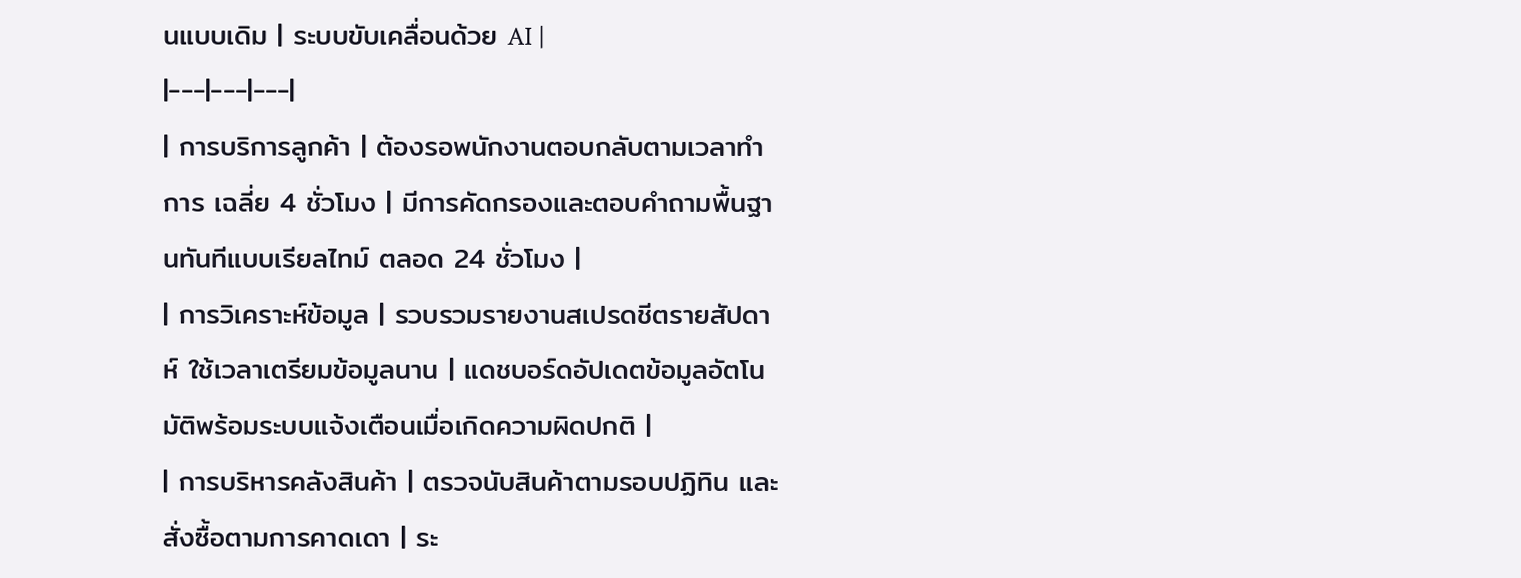นแบบเดิม | ระบบขับเคลื่อนด้วย AI |
|---|---|---|
| การบริการลูกค้า | ต้องรอพนักงานตอบกลับตามเวลาทำการ เฉลี่ย 4 ชั่วโมง | มีการคัดกรองและตอบคำถามพื้นฐานทันทีแบบเรียลไทม์ ตลอด 24 ชั่วโมง |
| การวิเคราะห์ข้อมูล | รวบรวมรายงานสเปรดชีตรายสัปดาห์ ใช้เวลาเตรียมข้อมูลนาน | แดชบอร์ดอัปเดตข้อมูลอัตโนมัติพร้อมระบบแจ้งเตือนเมื่อเกิดความผิดปกติ |
| การบริหารคลังสินค้า | ตรวจนับสินค้าตามรอบปฏิทิน และสั่งซื้อตามการคาดเดา | ระ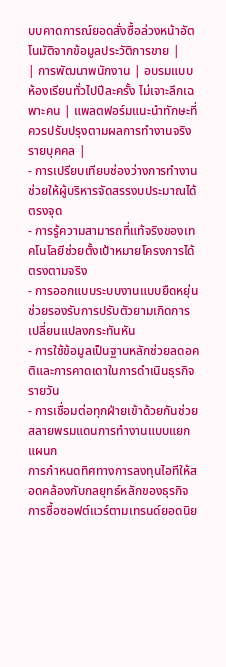บบคาดการณ์ยอดสั่งซื้อล่วงหน้าอัตโนมัติจากข้อมูลประวัติการขาย |
| การพัฒนาพนักงาน | อบรมแบบห้องเรียนทั่วไปปีละครั้ง ไม่เจาะลึกเฉพาะคน | แพลตฟอร์มแนะนำทักษะที่ควรปรับปรุงตามผลการทำงานจริงรายบุคคล |
- การเปรียบเทียบช่องว่างการทำงานช่วยให้ผู้บริหารจัดสรรงบประมาณได้ตรงจุด
- การรู้ความสามารถที่แท้จริงของเทคโนโลยีช่วยตั้งเป้าหมายโครงการได้ตรงตามจริง
- การออกแบบระบบงานแบบยืดหยุ่นช่วยรองรับการปรับตัวยามเกิดการเปลี่ยนแปลงกระทันหัน
- การใช้ข้อมูลเป็นฐานหลักช่วยลดอคติและการคาดเดาในการดำเนินธุรกิจรายวัน
- การเชื่อมต่อทุกฝ่ายเข้าด้วยกันช่วยสลายพรมแดนการทำงานแบบแยกแผนก
การกำหนดทิศทางการลงทุนไอทีให้สอดคล้องกับกลยุทธ์หลักของธุรกิจ
การซื้อซอฟต์แวร์ตามเทรนด์ยอดนิย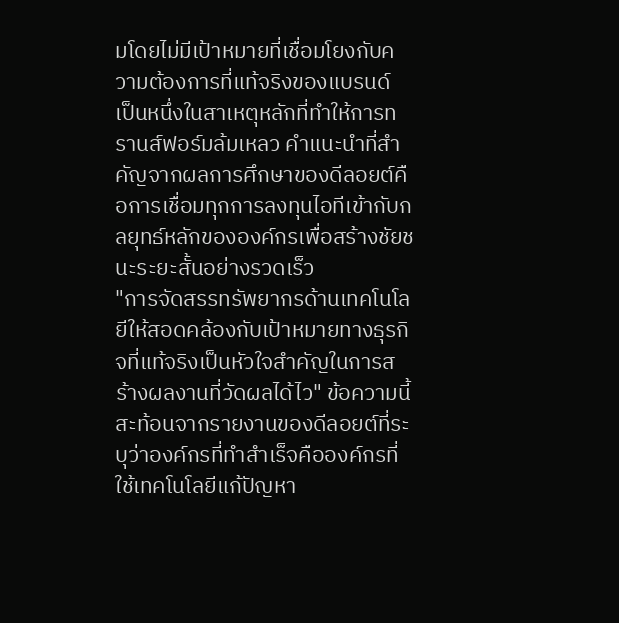มโดยไม่มีเป้าหมายที่เชื่อมโยงกับความต้องการที่แท้จริงของแบรนด์ เป็นหนึ่งในสาเหตุหลักที่ทำให้การทรานส์ฟอร์มล้มเหลว คำแนะนำที่สำคัญจากผลการศึกษาของดีลอยต์คือการเชื่อมทุกการลงทุนไอทีเข้ากับกลยุทธ์หลักขององค์กรเพื่อสร้างชัยชนะระยะสั้นอย่างรวดเร็ว
"การจัดสรรทรัพยากรด้านเทคโนโลยีให้สอดคล้องกับเป้าหมายทางธุรกิจที่แท้จริงเป็นหัวใจสำคัญในการสร้างผลงานที่วัดผลได้ไว" ข้อความนี้สะท้อนจากรายงานของดีลอยต์ที่ระบุว่าองค์กรที่ทำสำเร็จคือองค์กรที่ใช้เทคโนโลยีแก้ปัญหา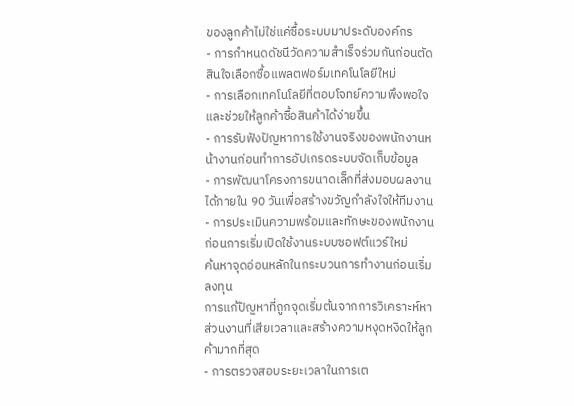ของลูกค้าไม่ใช่แค่ซื้อระบบมาประดับองค์กร
- การกำหนดดัชนีวัดความสำเร็จร่วมกันก่อนตัดสินใจเลือกซื้อแพลตฟอร์มเทคโนโลยีใหม่
- การเลือกเทคโนโลยีที่ตอบโจทย์ความพึงพอใจและช่วยให้ลูกค้าซื้อสินค้าได้ง่ายขึ้น
- การรับฟังปัญหาการใช้งานจริงของพนักงานหน้างานก่อนทำการอัปเกรดระบบจัดเก็บข้อมูล
- การพัฒนาโครงการขนาดเล็กที่ส่งมอบผลงานได้ภายใน 90 วันเพื่อสร้างขวัญกำลังใจให้ทีมงาน
- การประเมินความพร้อมและทักษะของพนักงานก่อนการเริ่มเปิดใช้งานระบบซอฟต์แวร์ใหม่
ค้นหาจุดอ่อนหลักในกระบวนการทำงานก่อนเริ่มลงทุน
การแก้ปัญหาที่ถูกจุดเริ่มต้นจากการวิเคราะห์หาส่วนงานที่เสียเวลาและสร้างความหงุดหงิดให้ลูกค้ามากที่สุด
- การตรวจสอบระยะเวลาในการเต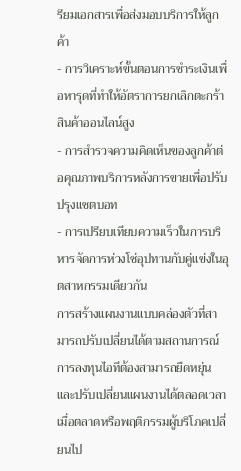รียมเอกสารเพื่อส่งมอบบริการให้ลูกค้า
- การวิเคราะห์ขั้นตอนการชำระเงินเพื่อหารุดที่ทำให้อัตราการยกเลิกตะกร้าสินค้าออนไลน์สูง
- การสำรวจความคิดเห็นของลูกค้าต่อคุณภาพบริการหลังการขายเพื่อปรับปรุงแชตบอท
- การเปรียบเทียบความเร็วในการบริหารจัดการห่วงโซ่อุปทานกับคู่แข่งในอุตสาหกรรมเดียวกัน
การสร้างแผนงานแบบคล่องตัวที่สามารถปรับเปลี่ยนได้ตามสถานการณ์
การลงทุนไอทีต้องสามารถยืดหยุ่นและปรับเปลี่ยนแผนงานได้ตลอดเวลาเมื่อตลาดหรือพฤติกรรมผู้บริโภคเปลี่ยนไป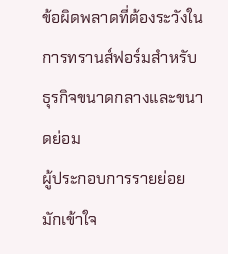ข้อผิดพลาดที่ต้องระวังในการทรานส์ฟอร์มสำหรับธุรกิจขนาดกลางและขนาดย่อม
ผู้ประกอบการรายย่อยมักเข้าใจ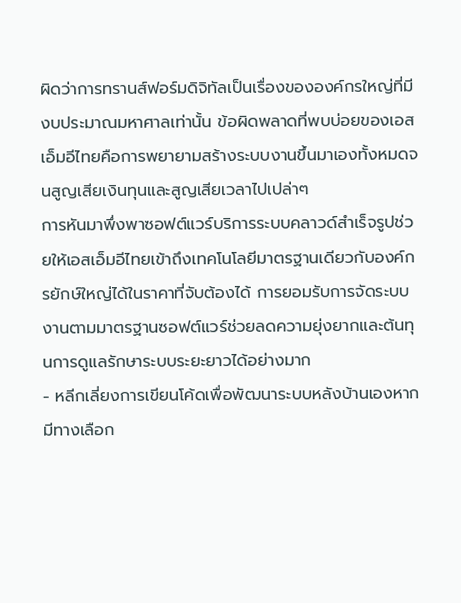ผิดว่าการทรานส์ฟอร์มดิจิทัลเป็นเรื่องขององค์กรใหญ่ที่มีงบประมาณมหาศาลเท่านั้น ข้อผิดพลาดที่พบบ่อยของเอสเอ็มอีไทยคือการพยายามสร้างระบบงานขึ้นมาเองทั้งหมดจนสูญเสียเงินทุนและสูญเสียเวลาไปเปล่าๆ
การหันมาพึ่งพาซอฟต์แวร์บริการระบบคลาวด์สำเร็จรูปช่วยให้เอสเอ็มอีไทยเข้าถึงเทคโนโลยีมาตรฐานเดียวกับองค์กรยักษ์ใหญ่ได้ในราคาที่จับต้องได้ การยอมรับการจัดระบบงานตามมาตรฐานซอฟต์แวร์ช่วยลดความยุ่งยากและต้นทุนการดูแลรักษาระบบระยะยาวได้อย่างมาก
- หลีกเลี่ยงการเขียนโค้ดเพื่อพัฒนาระบบหลังบ้านเองหากมีทางเลือก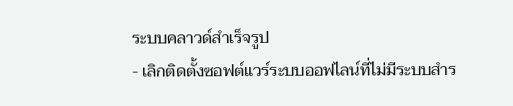ระบบคลาวด์สำเร็จรูป
- เลิกติดตั้งซอฟต์แวร์ระบบออฟไลน์ที่ไม่มีระบบสำร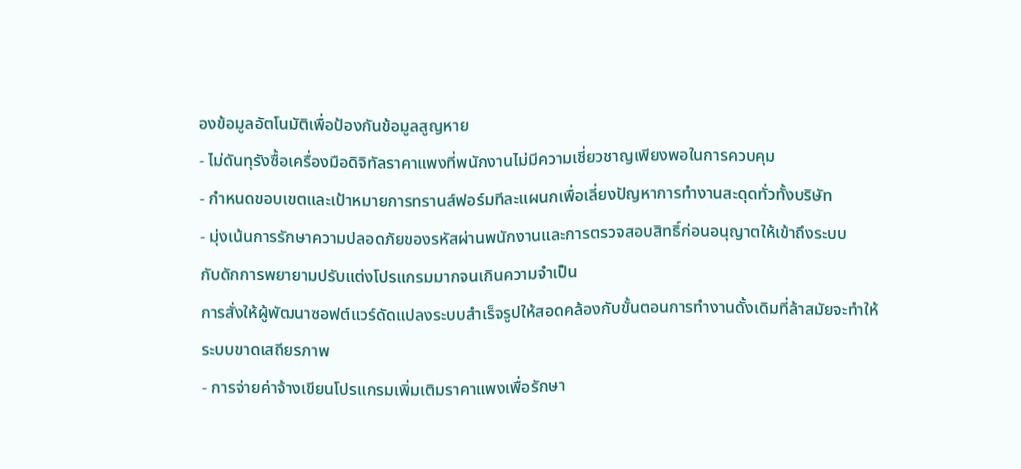องข้อมูลอัตโนมัติเพื่อป้องกันข้อมูลสูญหาย
- ไม่ดันทุรังซื้อเครื่องมือดิจิทัลราคาแพงที่พนักงานไม่มีความเชี่ยวชาญเพียงพอในการควบคุม
- กำหนดขอบเขตและเป้าหมายการทรานส์ฟอร์มทีละแผนกเพื่อเลี่ยงปัญหาการทำงานสะดุดทั่วทั้งบริษัท
- มุ่งเน้นการรักษาความปลอดภัยของรหัสผ่านพนักงานและการตรวจสอบสิทธิ์ก่อนอนุญาตให้เข้าถึงระบบ
กับดักการพยายามปรับแต่งโปรแกรมมากจนเกินความจำเป็น
การสั่งให้ผู้พัฒนาซอฟต์แวร์ดัดแปลงระบบสำเร็จรูปให้สอดคล้องกับขั้นตอนการทำงานดั้งเดิมที่ล้าสมัยจะทำให้ระบบขาดเสถียรภาพ
- การจ่ายค่าจ้างเขียนโปรแกรมเพิ่มเติมราคาแพงเพื่อรักษา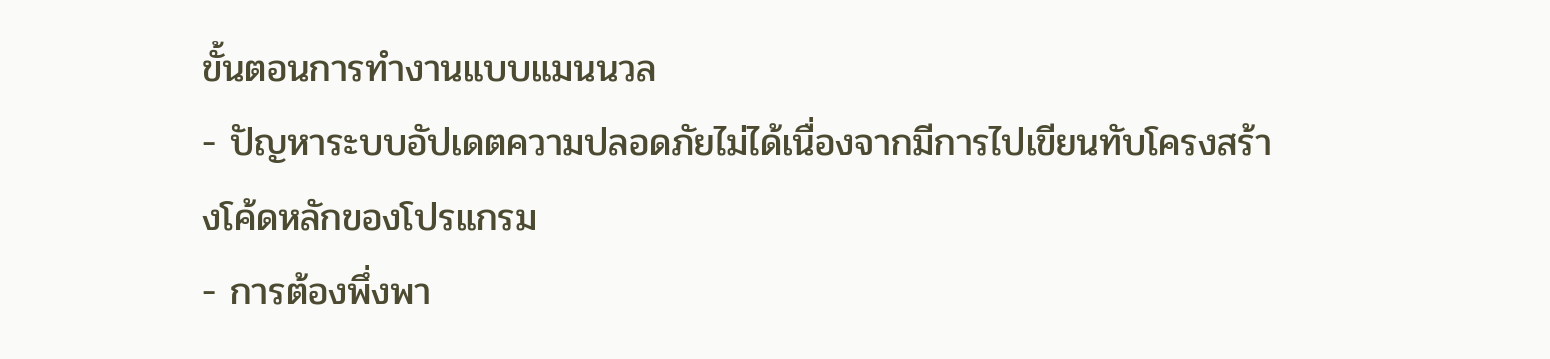ขั้นตอนการทำงานแบบแมนนวล
- ปัญหาระบบอัปเดตความปลอดภัยไม่ได้เนื่องจากมีการไปเขียนทับโครงสร้างโค้ดหลักของโปรแกรม
- การต้องพึ่งพา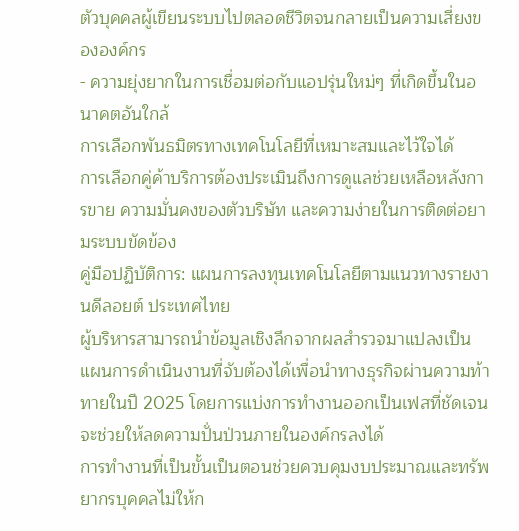ตัวบุคคลผู้เขียนระบบไปตลอดชีวิตจนกลายเป็นความเสี่ยงขององค์กร
- ความยุ่งยากในการเชื่อมต่อกับแอปรุ่นใหม่ๆ ที่เกิดขึ้นในอนาคตอันใกล้
การเลือกพันธมิตรทางเทคโนโลยีที่เหมาะสมและไว้ใจได้
การเลือกคู่ค้าบริการต้องประเมินถึงการดูแลช่วยเหลือหลังการขาย ความมั่นคงของตัวบริษัท และความง่ายในการติดต่อยามระบบขัดข้อง
คู่มือปฏิบัติการ: แผนการลงทุนเทคโนโลยีตามแนวทางรายงานดีลอยต์ ประเทศไทย
ผู้บริหารสามารถนำข้อมูลเชิงลึกจากผลสำรวจมาแปลงเป็นแผนการดำเนินงานที่จับต้องได้เพื่อนำทางธุรกิจผ่านความท้าทายในปี 2025 โดยการแบ่งการทำงานออกเป็นเฟสที่ชัดเจนจะช่วยให้ลดความปั่นป่วนภายในองค์กรลงได้
การทำงานที่เป็นขั้นเป็นตอนช่วยควบคุมงบประมาณและทรัพยากรบุคคลไม่ให้ก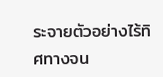ระจายตัวอย่างไร้ทิศทางจน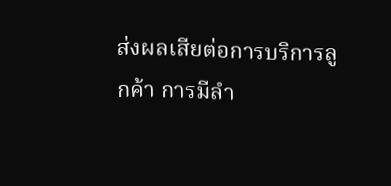ส่งผลเสียต่อการบริการลูกค้า การมีลำ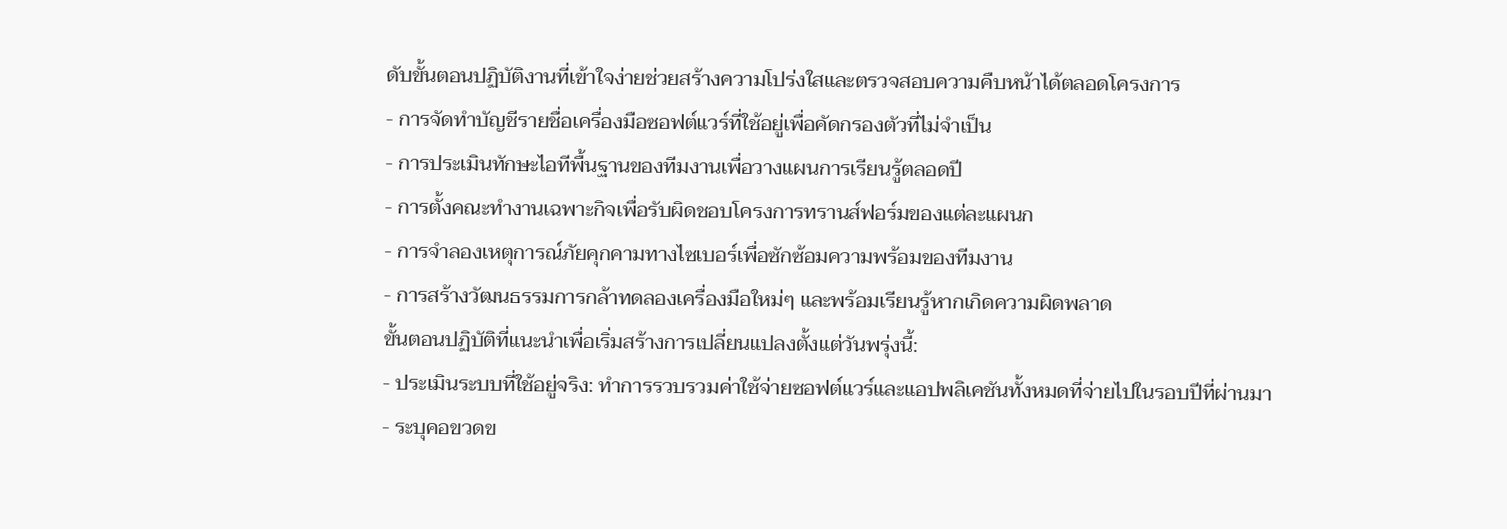ดับขั้นตอนปฏิบัติงานที่เข้าใจง่ายช่วยสร้างความโปร่งใสและตรวจสอบความคืบหน้าได้ตลอดโครงการ
- การจัดทำบัญชีรายชื่อเครื่องมือซอฟต์แวร์ที่ใช้อยู่เพื่อคัดกรองตัวที่ไม่จำเป็น
- การประเมินทักษะไอทีพื้นฐานของทีมงานเพื่อวางแผนการเรียนรู้ตลอดปี
- การตั้งคณะทำงานเฉพาะกิจเพื่อรับผิดชอบโครงการทรานส์ฟอร์มของแต่ละแผนก
- การจำลองเหตุการณ์ภัยคุกคามทางไซเบอร์เพื่อซักซ้อมความพร้อมของทีมงาน
- การสร้างวัฒนธรรมการกล้าทดลองเครื่องมือใหม่ๆ และพร้อมเรียนรู้หากเกิดความผิดพลาด
ขั้นตอนปฏิบัติที่แนะนำเพื่อเริ่มสร้างการเปลี่ยนแปลงตั้งแต่วันพรุ่งนี้:
- ประเมินระบบที่ใช้อยู่จริง: ทำการรวบรวมค่าใช้จ่ายซอฟต์แวร์และแอปพลิเคชันทั้งหมดที่จ่ายไปในรอบปีที่ผ่านมา
- ระบุคอขวดข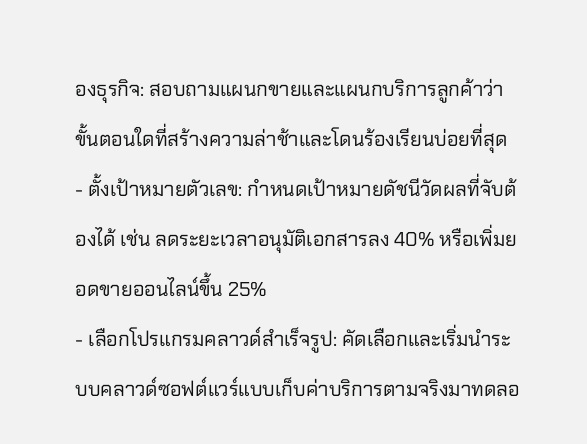องธุรกิจ: สอบถามแผนกขายและแผนกบริการลูกค้าว่าขั้นตอนใดที่สร้างความล่าช้าและโดนร้องเรียนบ่อยที่สุด
- ตั้งเป้าหมายตัวเลข: กำหนดเป้าหมายดัชนีวัดผลที่จับต้องได้ เช่น ลดระยะเวลาอนุมัติเอกสารลง 40% หรือเพิ่มยอดขายออนไลน์ขึ้น 25%
- เลือกโปรแกรมคลาวด์สำเร็จรูป: คัดเลือกและเริ่มนำระบบคลาวด์ซอฟต์แวร์แบบเก็บค่าบริการตามจริงมาทดลอ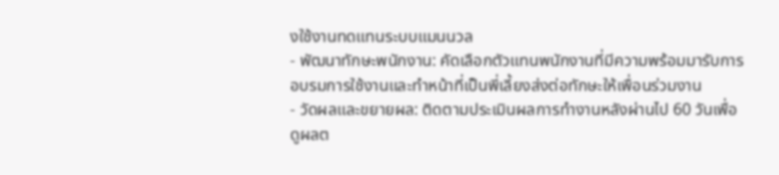งใช้งานทดแทนระบบแมนนวล
- พัฒนาทักษะพนักงาน: คัดเลือกตัวแทนพนักงานที่มีความพร้อมมารับการอบรมการใช้งานและทำหน้าที่เป็นพี่เลี้ยงส่งต่อทักษะให้เพื่อนร่วมงาน
- วัดผลและขยายผล: ติดตามประเมินผลการทำงานหลังผ่านไป 60 วันเพื่อดูผลต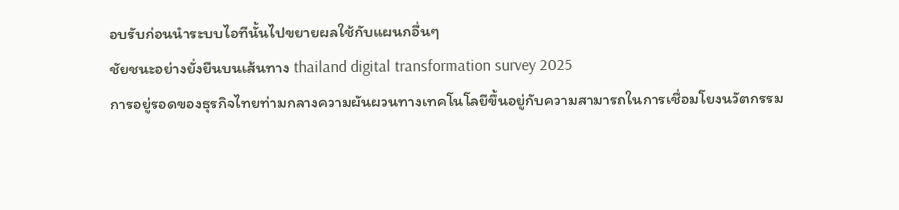อบรับก่อนนำระบบไอทีนั้นไปขยายผลใช้กับแผนกอื่นๆ
ชัยชนะอย่างยั่งยืนบนเส้นทาง thailand digital transformation survey 2025
การอยู่รอดของธุรกิจไทยท่ามกลางความผันผวนทางเทคโนโลยีขึ้นอยู่กับความสามารถในการเชื่อมโยงนวัตกรรม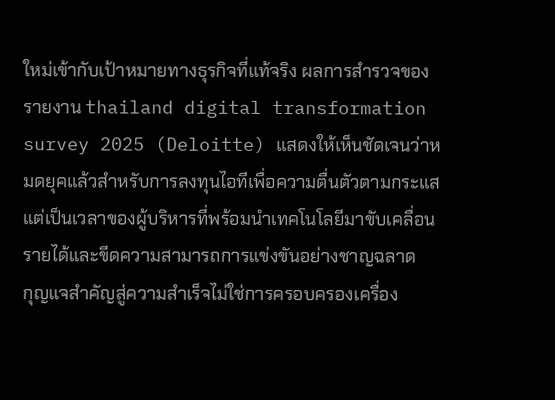ใหม่เข้ากับเป้าหมายทางธุรกิจที่แท้จริง ผลการสำรวจของรายงาน thailand digital transformation survey 2025 (Deloitte) แสดงให้เห็นชัดเจนว่าหมดยุคแล้วสำหรับการลงทุนไอทีเพื่อความตื่นตัวตามกระแส แต่เป็นเวลาของผู้บริหารที่พร้อมนำเทคโนโลยีมาขับเคลื่อนรายได้และขีดความสามารถการแข่งขันอย่างชาญฉลาด
กุญแจสำคัญสู่ความสำเร็จไม่ใช่การครอบครองเครื่อง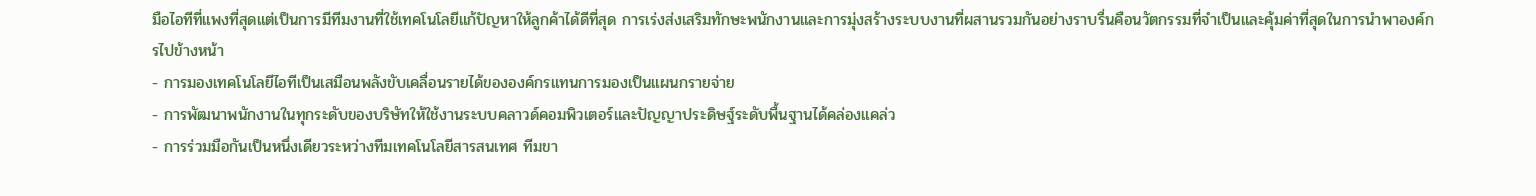มือไอทีที่แพงที่สุดแต่เป็นการมีทีมงานที่ใช้เทคโนโลยีแก้ปัญหาให้ลูกค้าได้ดีที่สุด การเร่งส่งเสริมทักษะพนักงานและการมุ่งสร้างระบบงานที่ผสานรวมกันอย่างราบรื่นคือนวัตกรรมที่จำเป็นและคุ้มค่าที่สุดในการนำพาองค์กรไปข้างหน้า
- การมองเทคโนโลยีไอทีเป็นเสมือนพลังขับเคลื่อนรายได้ขององค์กรแทนการมองเป็นแผนกรายจ่าย
- การพัฒนาพนักงานในทุกระดับของบริษัทให้ใช้งานระบบคลาวด์คอมพิวเตอร์และปัญญาประดิษฐ์ระดับพื้นฐานได้คล่องแคล่ว
- การร่วมมือกันเป็นหนึ่งเดียวระหว่างทีมเทคโนโลยีสารสนเทศ ทีมขา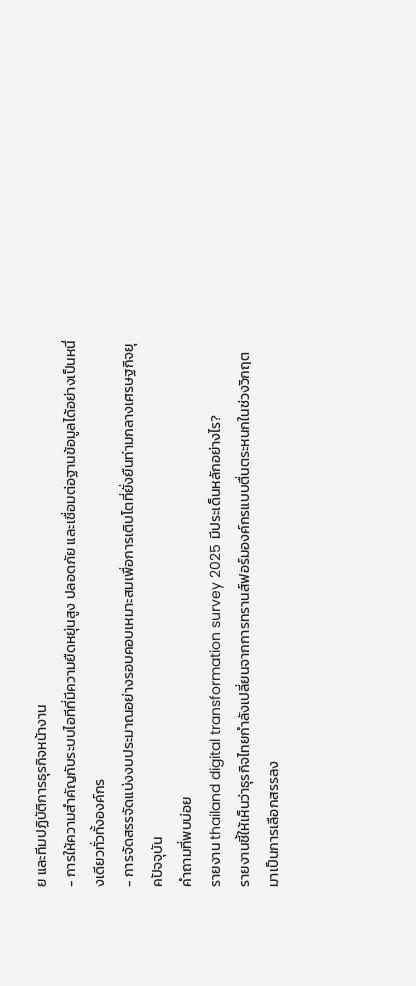ย และทีมปฏิบัติการธุรกิจหน้างาน
- การให้ความสำคัญกับระบบไอทีที่มีความยืดหยุ่นสูง ปลอดภัย และเชื่อมต่อฐานข้อมูลได้อย่างเป็นหนึ่งเดียวทั่วทั้งองค์กร
- การจัดสรรจัดแบ่งงบประมาณอย่างรอบคอบเหมาะสมเพื่อการเติบโตที่ยั่งยืนท่ามกลางเศรษฐกิจยุคปัจจุบัน
คำถามที่พบบ่อย
รายงาน thailand digital transformation survey 2025 มีประเด็นหลักอย่างไร?
รายงานชี้ให้เห็นว่าธุรกิจไทยกำลังเปลี่ยนจากการทรานส์ฟอร์มองค์กรแบบตื่นตระหนกในช่วงวิกฤต มาเป็นการเลือกสรรลง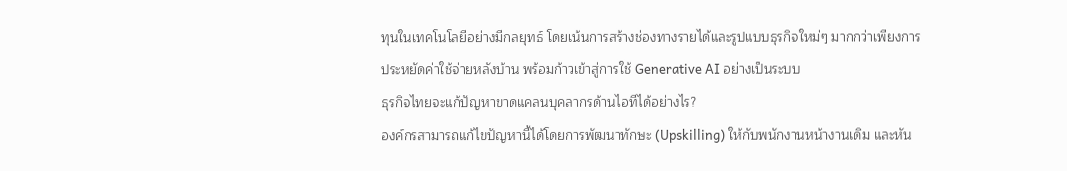ทุนในเทคโนโลยีอย่างมีกลยุทธ์ โดยเน้นการสร้างช่องทางรายได้และรูปแบบธุรกิจใหม่ๆ มากกว่าเพียงการประหยัดค่าใช้จ่ายหลังบ้าน พร้อมก้าวเข้าสู่การใช้ Generative AI อย่างเป็นระบบ
ธุรกิจไทยจะแก้ปัญหาขาดแคลนบุคลากรด้านไอทีได้อย่างไร?
องค์กรสามารถแก้ไขปัญหานี้ได้โดยการพัฒนาทักษะ (Upskilling) ให้กับพนักงานหน้างานเดิม และหัน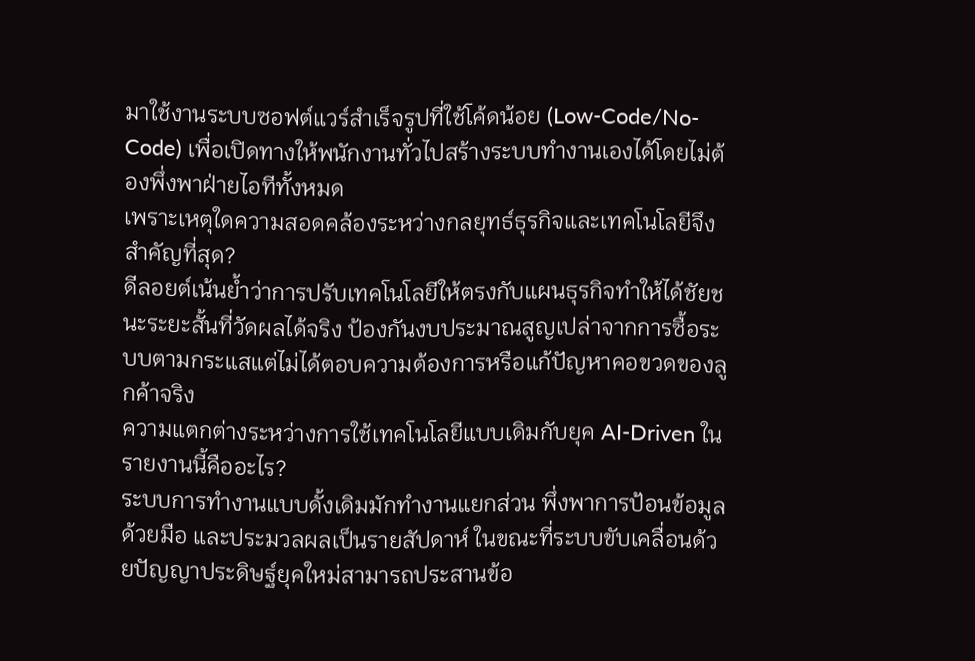มาใช้งานระบบซอฟต์แวร์สำเร็จรูปที่ใช้โค้ดน้อย (Low-Code/No-Code) เพื่อเปิดทางให้พนักงานทั่วไปสร้างระบบทำงานเองได้โดยไม่ต้องพึ่งพาฝ่ายไอทีทั้งหมด
เพราะเหตุใดความสอดคล้องระหว่างกลยุทธ์ธุรกิจและเทคโนโลยีจึงสำคัญที่สุด?
ดีลอยต์เน้นย้ำว่าการปรับเทคโนโลยีให้ตรงกับแผนธุรกิจทำให้ได้ชัยชนะระยะสั้นที่วัดผลได้จริง ป้องกันงบประมาณสูญเปล่าจากการซื้อระบบตามกระแสแต่ไม่ได้ตอบความต้องการหรือแก้ปัญหาคอขวดของลูกค้าจริง
ความแตกต่างระหว่างการใช้เทคโนโลยีแบบเดิมกับยุค AI-Driven ในรายงานนี้คืออะไร?
ระบบการทำงานแบบดั้งเดิมมักทำงานแยกส่วน พึ่งพาการป้อนข้อมูลด้วยมือ และประมวลผลเป็นรายสัปดาห์ ในขณะที่ระบบขับเคลื่อนด้วยปัญญาประดิษฐ์ยุคใหม่สามารถประสานข้อ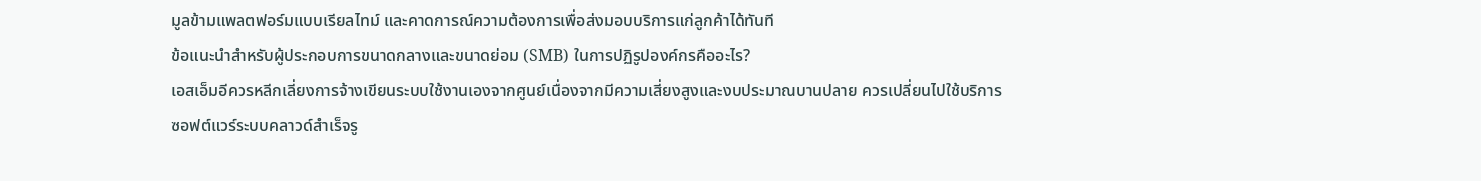มูลข้ามแพลตฟอร์มแบบเรียลไทม์ และคาดการณ์ความต้องการเพื่อส่งมอบบริการแก่ลูกค้าได้ทันที
ข้อแนะนำสำหรับผู้ประกอบการขนาดกลางและขนาดย่อม (SMB) ในการปฏิรูปองค์กรคืออะไร?
เอสเอ็มอีควรหลีกเลี่ยงการจ้างเขียนระบบใช้งานเองจากศูนย์เนื่องจากมีความเสี่ยงสูงและงบประมาณบานปลาย ควรเปลี่ยนไปใช้บริการซอฟต์แวร์ระบบคลาวด์สำเร็จรู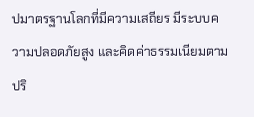ปมาตรฐานโลกที่มีความเสถียร มีระบบความปลอดภัยสูง และคิดค่าธรรมเนียมตามปริ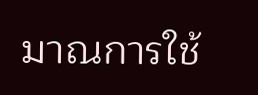มาณการใช้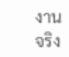งานจริง